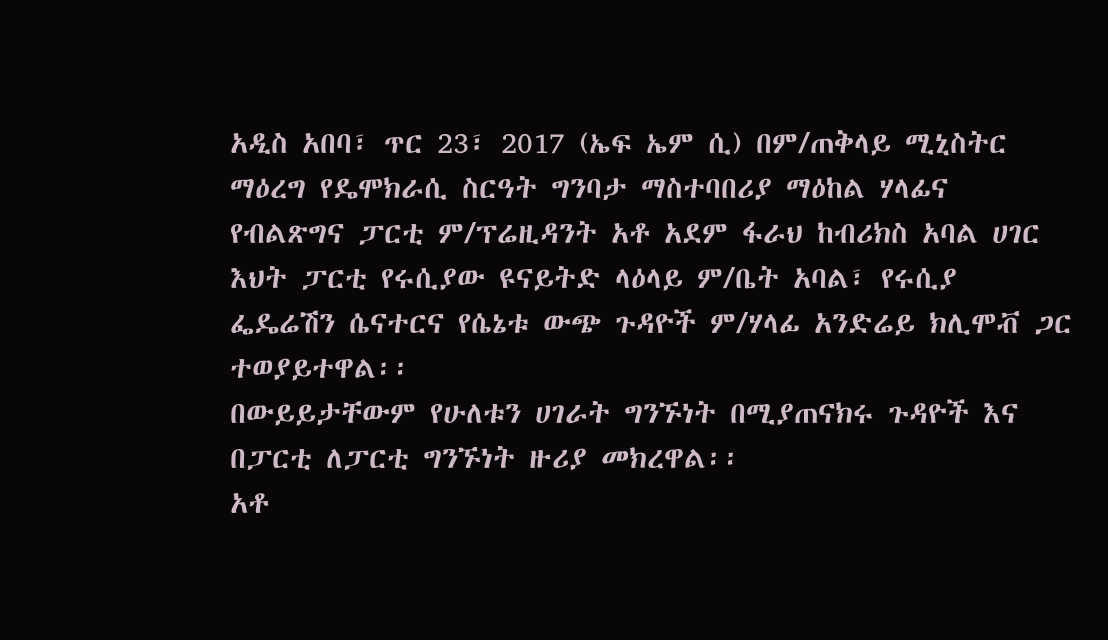አዲስ አበባ፣ ጥር 23፣ 2017 (ኤፍ ኤም ሲ) በም/ጠቅላይ ሚኒስትር ማዕረግ የዴሞክራሲ ስርዓት ግንባታ ማስተባበሪያ ማዕከል ሃላፊና የብልጽግና ፓርቲ ም/ፕሬዚዳንት አቶ አደም ፋራህ ከብሪክስ አባል ሀገር እህት ፓርቲ የሩሲያው ዩናይትድ ላዕላይ ም/ቤት አባል፣ የሩሲያ ፌዴሬሽን ሴናተርና የሴኔቱ ውጭ ጉዳዮች ም/ሃላፊ አንድሬይ ክሊሞቭ ጋር ተወያይተዋል፡፡
በውይይታቸውም የሁለቱን ሀገራት ግንኙነት በሚያጠናክሩ ጉዳዮች እና በፓርቲ ለፓርቲ ግንኙነት ዙሪያ መክረዋል፡፡
አቶ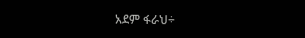አደም ፋራህ÷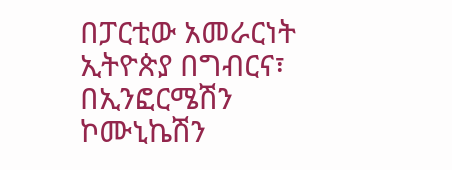በፓርቲው አመራርነት ኢትዮጵያ በግብርና፣ በኢንፎርሜሽን ኮሙኒኬሽን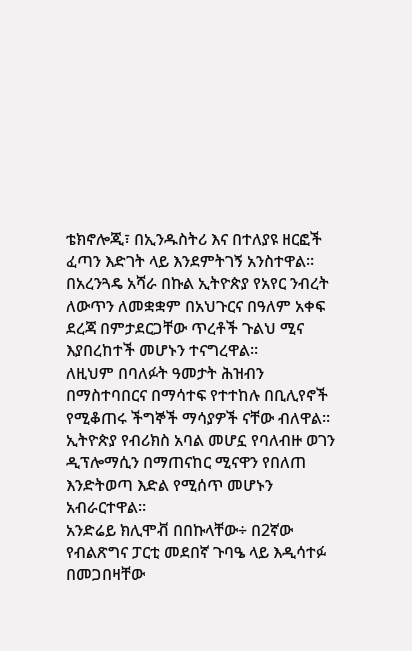ቴክኖሎጂ፣ በኢንዱስትሪ እና በተለያዩ ዘርፎች ፈጣን እድገት ላይ እንደምትገኝ አንስተዋል።
በአረንጓዴ አሻራ በኩል ኢትዮጵያ የአየር ንብረት ለውጥን ለመቋቋም በአህጉርና በዓለም አቀፍ ደረጃ በምታደርጋቸው ጥረቶች ጉልህ ሚና እያበረከተች መሆኑን ተናግረዋል።
ለዚህም በባለፉት ዓመታት ሕዝብን በማስተባበርና በማሳተፍ የተተከሉ በቢሊየኖች የሚቆጠሩ ችግኞች ማሳያዎች ናቸው ብለዋል።
ኢትዮጵያ የብሪክስ አባል መሆኗ የባለብዙ ወገን ዲፕሎማሲን በማጠናከር ሚናዋን የበለጠ እንድትወጣ እድል የሚሰጥ መሆኑን አብራርተዋል።
አንድሬይ ክሊሞቭ በበኩላቸው÷ በ2ኛው የብልጽግና ፓርቲ መደበኛ ጉባዔ ላይ እዲሳተፉ በመጋበዛቸው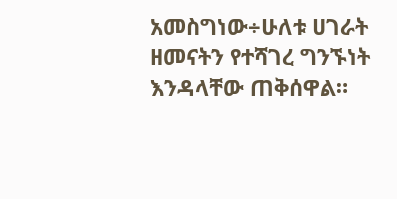አመስግነው÷ሁለቱ ሀገራት ዘመናትን የተሻገረ ግንኙነት እንዳላቸው ጠቅሰዋል።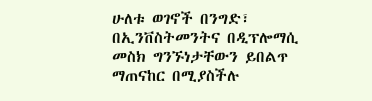ሁለቱ ወገኖች በንግድ፣ በኢንቨስትመንትና በዲፕሎማሲ መስክ ግንኙነታቸውን ይበልጥ ማጠናከር በሚያስችሉ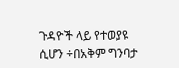ጉዳዮች ላይ የተወያዩ ሲሆን ÷በአቅም ግንባታ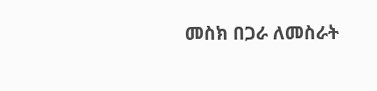መስክ በጋራ ለመስራት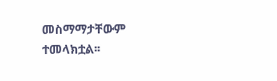መስማማታቸውም ተመላክቷል፡፡